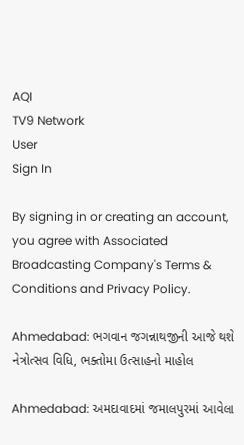AQI
TV9 Network
User
Sign In

By signing in or creating an account, you agree with Associated Broadcasting Company's Terms & Conditions and Privacy Policy.

Ahmedabad: ભગવાન જગન્નાથજીની આજે થશે નેત્રોત્સવ વિધિ, ભક્તોમા ઉત્સાહનો માહોલ

Ahmedabad: અમદાવાદમાં જમાલપુરમાં આવેલા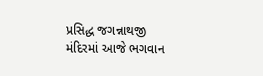પ્રસિદ્ધ જગન્નાથજી મંદિરમાં આજે ભગવાન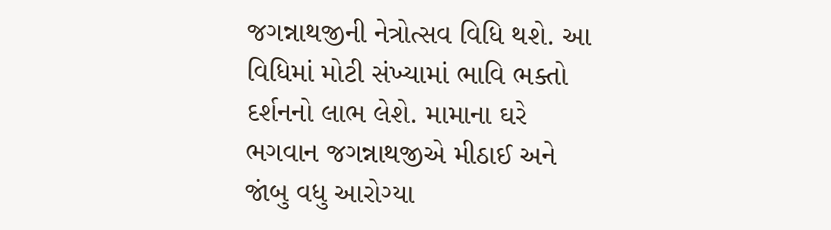જગન્નાથજીની નેત્રોત્સવ વિધિ થશે. આ વિધિમાં મોટી સંખ્યામાં ભાવિ ભક્તો દર્શનનો લાભ લેશે. મામાના ઘરે ભગવાન જગન્નાથજીએ મીઠાઈ અને જાંબુ વધુ આરોગ્યા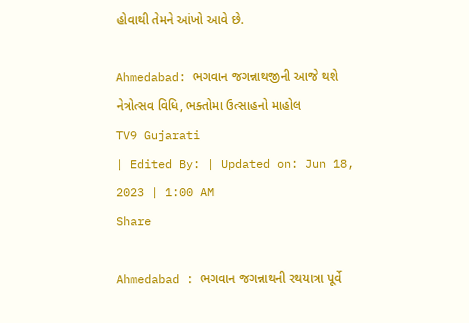હોવાથી તેમને આંખો આવે છે.

Ahmedabad: ભગવાન જગન્નાથજીની આજે થશે નેત્રોત્સવ વિધિ, ભક્તોમા ઉત્સાહનો માહોલ
TV9 Gujarati
| Edited By: | Updated on: Jun 18, 2023 | 1:00 AM
Share

Ahmedabad : ભગવાન જગન્નાથની રથયાત્રા પૂર્વે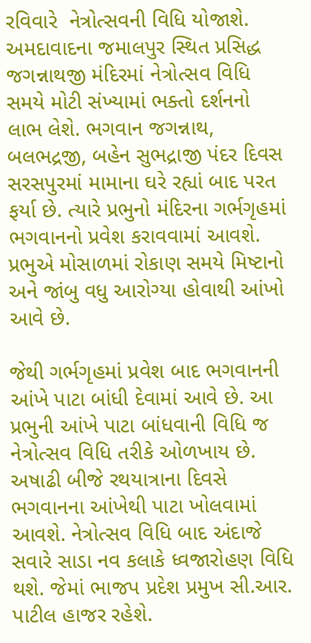રવિવારે  નેત્રોત્સવની વિધિ યોજાશે. અમદાવાદના જમાલપુર સ્થિત પ્રસિદ્ધ જગન્નાથજી મંદિરમાં નેત્રોત્સવ વિધિ સમયે મોટી સંખ્યામાં ભક્તો દર્શનનો લાભ લેશે. ભગવાન જગન્નાથ, બલભદ્રજી, બહેન સુભદ્રાજી પંદર દિવસ સરસપુરમાં મામાના ઘરે રહ્યાં બાદ પરત ફર્યા છે. ત્યારે પ્રભુનો મંદિરના ગર્ભગૃહમાં ભગવાનનો પ્રવેશ કરાવવામાં આવશે. પ્રભુએ મોસાળમાં રોકાણ સમયે મિષ્ટાનો અને જાંબુ વધુ આરોગ્યા હોવાથી આંખો આવે છે.

જેથી ગર્ભગૃહમાં પ્રવેશ બાદ ભગવાનની આંખે પાટા બાંધી દેવામાં આવે છે. આ પ્રભુની આંખે પાટા બાંધવાની વિધિ જ નેત્રોત્સવ વિધિ તરીકે ઓળખાય છે. અષાઢી બીજે રથયાત્રાના દિવસે ભગવાનના આંખેથી પાટા ખોલવામાં આવશે. નેત્રોત્સવ વિધિ બાદ અંદાજે સવારે સાડા નવ કલાકે ધ્વજારોહણ વિધિ થશે. જેમાં ભાજપ પ્રદેશ પ્રમુખ સી.આર. પાટીલ હાજર રહેશે.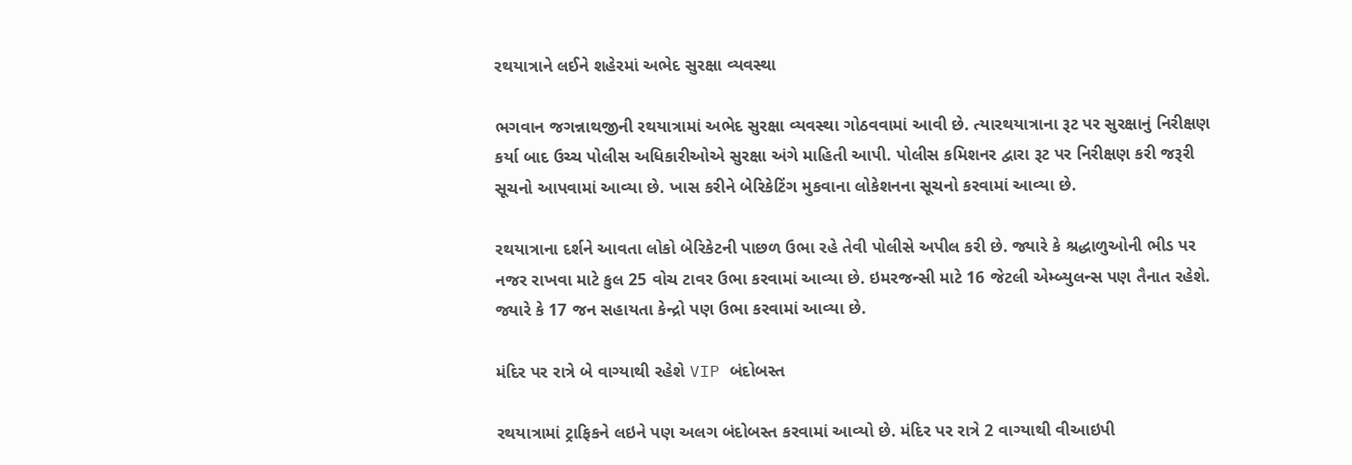રથયાત્રાને લઈને શહેરમાં અભેદ સુરક્ષા વ્યવસ્થા

ભગવાન જગન્નાથજીની રથયાત્રામાં અભેદ સુરક્ષા વ્યવસ્થા ગોઠવવામાં આવી છે. ત્યારથયાત્રાના રૂટ પર સુરક્ષાનું નિરીક્ષણ કર્યા બાદ ઉચ્ચ પોલીસ અધિકારીઓએ સુરક્ષા અંગે માહિતી આપી. પોલીસ કમિશનર દ્વારા રૂટ પર નિરીક્ષણ કરી જરૂરી સૂચનો આપવામાં આવ્યા છે. ખાસ કરીને બેરિકેટિંગ મુકવાના લોકેશનના સૂચનો કરવામાં આવ્યા છે.

રથયાત્રાના દર્શને આવતા લોકો બેરિકેટની પાછળ ઉભા રહે તેવી પોલીસે અપીલ કરી છે. જ્યારે કે શ્રદ્ધાળુઓની ભીડ પર નજર રાખવા માટે કુલ 25 વોચ ટાવર ઉભા કરવામાં આવ્યા છે. ઇમરજન્સી માટે 16 જેટલી એમ્બ્યુલન્સ પણ તૈનાત રહેશે. જ્યારે કે 17 જન સહાયતા કેન્દ્રો પણ ઉભા કરવામાં આવ્યા છે.

મંદિર પર રાત્રે બે વાગ્યાથી રહેશે VIP બંદોબસ્ત

રથયાત્રામાં ટ્રાફિકને લઇને પણ અલગ બંદોબસ્ત કરવામાં આવ્યો છે. મંદિર પર રાત્રે 2 વાગ્યાથી વીઆઇપી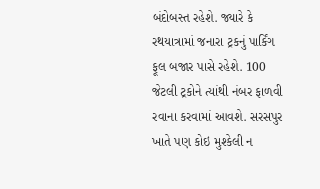બંદોબસ્ત રહેશે. જ્યારે કે રથયાત્રામાં જનારા ટ્રકનું પાર્કિંગ ફૂલ બજાર પાસે રહેશે. 100 જેટલી ટ્રકોને ત્યાંથી નંબર ફાળવી રવાના કરવામાં આવશે. સરસપુર ખાતે પણ કોઇ મુશ્કેલી ન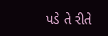પડે તે રીતે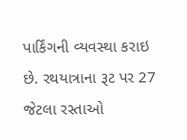પાર્કિંગની વ્યવસ્થા કરાઇ છે. રથયાત્રાના રૂટ પર 27 જેટલા રસ્તાઓ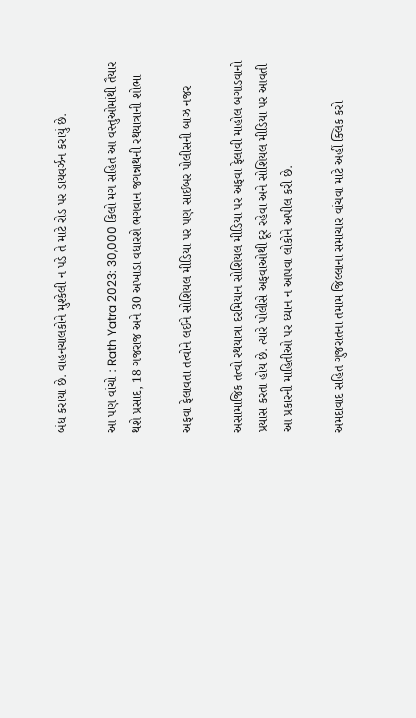બંધ કરાયા છે. વાહનચાલકોને મુશ્કેલી ન પડે તે માટે રોડ પર ડાયવર્ઝન કરાયું છે.

આ પણ વાંચો : Rath Yatra 2023: 30,000 કિલો મગ સહિત આ વસ્તુઓમાંથી તૈયાર થશે પ્રસાદ, 18 ગજરાજ અને 30 અખાડા વધારશે ભગવાન જગન્નાથની રથયાત્રાની શોભા

અફવા ફેલાવતા તત્વોને લઈને સોશિયલ મીડિયા પર પણ સાઈબર પોલીસની બાઝ નજર

અસામાજિક તત્વો રથયાત્રા દરમિયાન સોશિયલ મીડિયા પર અફવા ફેલાવી માહોલ બગાડવાનો પ્રયાસ કરતા હોય છે. ત્યારે પોલીસે અફવાઓથી દૂર રહેવા અને સોશિયલ મીડિયા પર આવતી આ પ્રકારની માહિતીઓ પર ધ્યાન ન આપવા લોકોને અપીલ કરી છે.

અમદાવાદ સહિત ગુજરાતના તમામ જિલ્લાના સમાચાર વાંચવા માટે અહીં ક્લિક કરો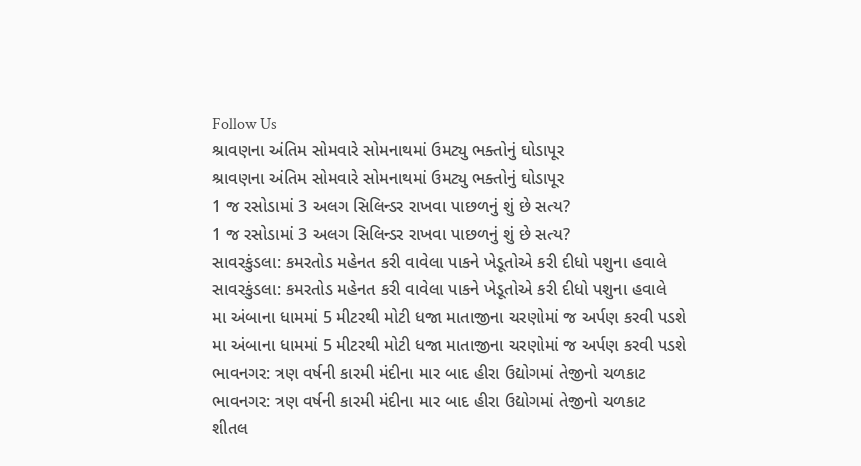Follow Us
શ્રાવણના અંતિમ સોમવારે સોમનાથમાં ઉમટ્યુ ભક્તોનું ઘોડાપૂર
શ્રાવણના અંતિમ સોમવારે સોમનાથમાં ઉમટ્યુ ભક્તોનું ઘોડાપૂર
1 જ રસોડામાં 3 અલગ સિલિન્ડર રાખવા પાછળનું શું છે સત્ય?
1 જ રસોડામાં 3 અલગ સિલિન્ડર રાખવા પાછળનું શું છે સત્ય?
સાવરકુંડલા: કમરતોડ મહેનત કરી વાવેલા પાકને ખેડૂતોએ કરી દીધો પશુના હવાલે
સાવરકુંડલા: કમરતોડ મહેનત કરી વાવેલા પાકને ખેડૂતોએ કરી દીધો પશુના હવાલે
મા અંબાના ધામમાં 5 મીટરથી મોટી ધજા માતાજીના ચરણોમાં જ અર્પણ કરવી પડશે
મા અંબાના ધામમાં 5 મીટરથી મોટી ધજા માતાજીના ચરણોમાં જ અર્પણ કરવી પડશે
ભાવનગર: ત્રણ વર્ષની કારમી મંદીના માર બાદ હીરા ઉદ્યોગમાં તેજીનો ચળકાટ
ભાવનગર: ત્રણ વર્ષની કારમી મંદીના માર બાદ હીરા ઉદ્યોગમાં તેજીનો ચળકાટ
શીતલ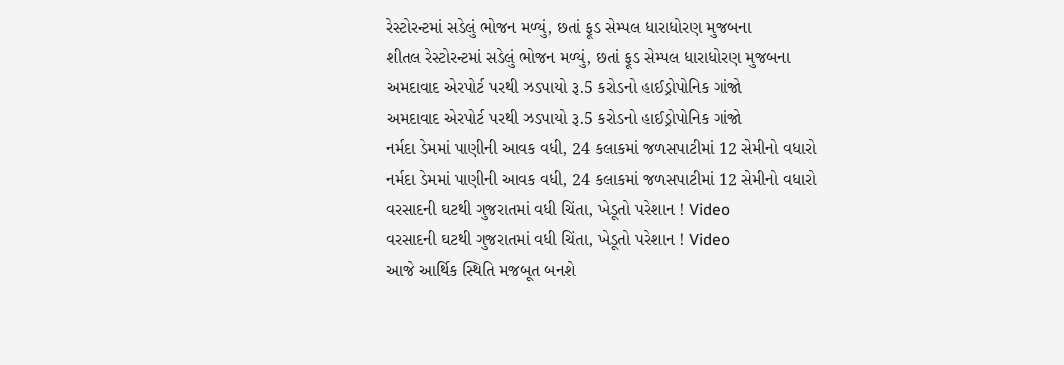રેસ્ટોરન્ટમાં સડેલું ભોજન મળ્યું, છતાં ફૂડ સેમ્પલ ધારાધોરણ મુજબના
શીતલ રેસ્ટોરન્ટમાં સડેલું ભોજન મળ્યું, છતાં ફૂડ સેમ્પલ ધારાધોરણ મુજબના
અમદાવાદ એરપોર્ટ પરથી ઝડપાયો રૂ.5 કરોડનો હાઈડ્રોપોનિક ગાંજો
અમદાવાદ એરપોર્ટ પરથી ઝડપાયો રૂ.5 કરોડનો હાઈડ્રોપોનિક ગાંજો
નર્મદા ડેમમાં પાણીની આવક વધી, 24 કલાકમાં જળસપાટીમાં 12 સેમીનો વધારો
નર્મદા ડેમમાં પાણીની આવક વધી, 24 કલાકમાં જળસપાટીમાં 12 સેમીનો વધારો
વરસાદની ઘટથી ગુજરાતમાં વધી ચિંતા, ખેડૂતો પરેશાન ! Video
વરસાદની ઘટથી ગુજરાતમાં વધી ચિંતા, ખેડૂતો પરેશાન ! Video
આજે આર્થિક સ્થિતિ મજબૂત બનશે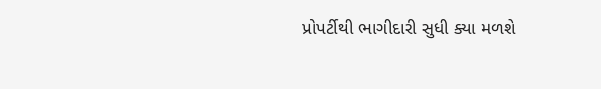પ્રોપર્ટીથી ભાગીદારી સુધી ક્યા મળશે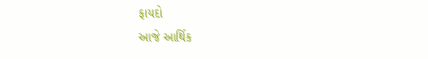ફાયદો
આજે આર્થિક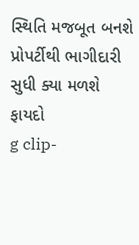સ્થિતિ મજબૂત બનશે પ્રોપર્ટીથી ભાગીદારી સુધી ક્યા મળશે ફાયદો
g clip-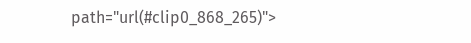path="url(#clip0_868_265)">